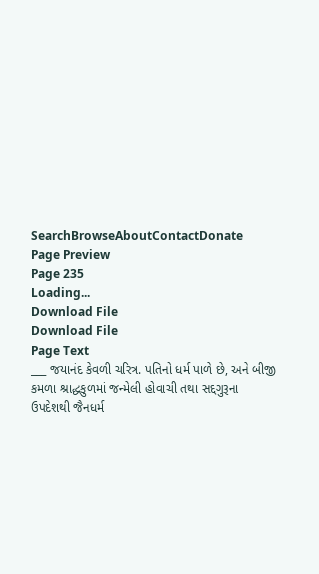SearchBrowseAboutContactDonate
Page Preview
Page 235
Loading...
Download File
Download File
Page Text
___ જયાનંદ કેવળી ચરિત્ર. પતિનો ધર્મ પાળે છે, અને બીજી કમળા શ્રાદ્ધકુળમાં જન્મેલી હોવાચી તથા સદ્દગુરૂના ઉપદેશથી જૈનધર્મ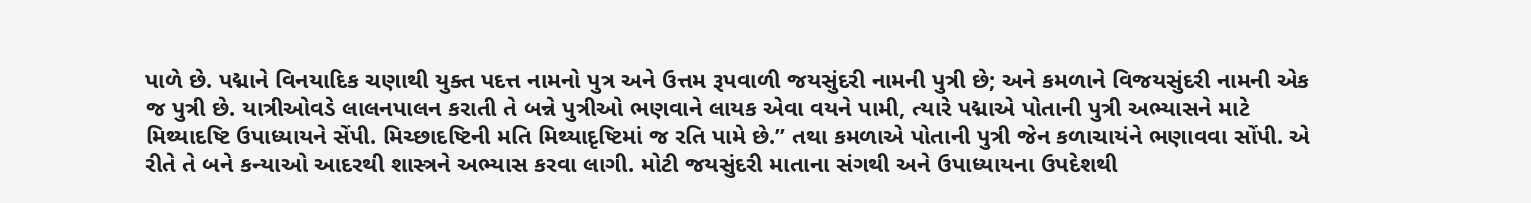પાળે છે. પદ્માને વિનયાદિક ચણાથી યુક્ત પદત્ત નામનો પુત્ર અને ઉત્તમ રૂપવાળી જયસુંદરી નામની પુત્રી છે; અને કમળાને વિજયસુંદરી નામની એક જ પુત્રી છે. યાત્રીઓવડે લાલનપાલન કરાતી તે બન્ને પુત્રીઓ ભણવાને લાયક એવા વયને પામી, ત્યારે પદ્માએ પોતાની પુત્રી અભ્યાસને માટે મિથ્યાદષ્ટિ ઉપાધ્યાયને સેંપી. મિચ્છાદષ્ટિની મતિ મિથ્યાદૃષ્ટિમાં જ રતિ પામે છે.” તથા કમળાએ પોતાની પુત્રી જેન કળાચાયંને ભણાવવા સોંપી. એ રીતે તે બને કન્યાઓ આદરથી શાસ્ત્રને અભ્યાસ કરવા લાગી. મોટી જયસુંદરી માતાના સંગથી અને ઉપાધ્યાયના ઉપદેશથી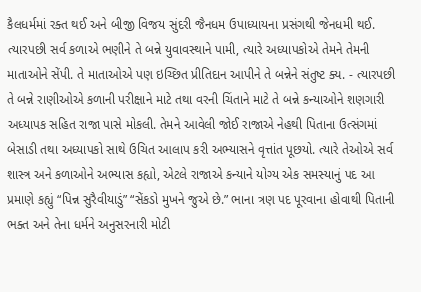કૈલધર્મમાં રક્ત થઈ અને બીજી વિજય સુંદરી જૈનધમ ઉપાધ્યાયના પ્રસંગથી જેનધમી થઈ. ત્યારપછી સર્વ કળાએ ભણીને તે બન્ને યુવાવસ્થાને પામી, ત્યારે અધ્યાપકોએ તેમને તેમની માતાઓને સેંપી. તે માતાઓએ પણ ઇચ્છિત પ્રીતિદાન આપીને તે બન્નેને સંતુષ્ટ ક્ય. - ત્યારપછી તે બન્ને રાણીઓએ કળાની પરીક્ષાને માટે તથા વરની ચિંતાને માટે તે બન્ને કન્યાઓને શણગારી અધ્યાપક સહિત રાજા પાસે મોકલી. તેમને આવેલી જોઈ રાજાએ નેહથી પિતાના ઉત્સંગમાં બેસાડી તથા અધ્યાપકો સાથે ઉચિત આલાપ કરી અભ્યાસને વૃત્તાંત પૂછયો. ત્યારે તેઓએ સર્વ શાસ્ત્ર અને કળાઓને અભ્યાસ કહ્યો, એટલે રાજાએ કન્યાને યોગ્ય એક સમસ્યાનું પદ આ પ્રમાણે કહ્યું “પિન્ન સુરૈવીયાડું” “સેંકડો મુખને જુએ છે.” ભાના ત્રણ પદ પૂરવાના હોવાથી પિતાની ભક્ત અને તેના ધર્મને અનુસરનારી મોટી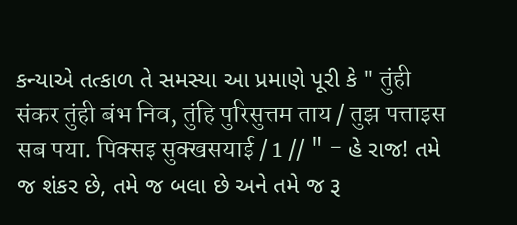કન્યાએ તત્કાળ તે સમસ્યા આ પ્રમાણે પૂરી કે " तुंही संकर तुंही बंभ निव, तुंहि पुरिसुत्तम ताय / तुझ पत्ताइस सब पया. पिक्सइ सुक्खसयाई / 1 // " - હે રાજ! તમે જ શંકર છે, તમે જ બલા છે અને તમે જ રૂ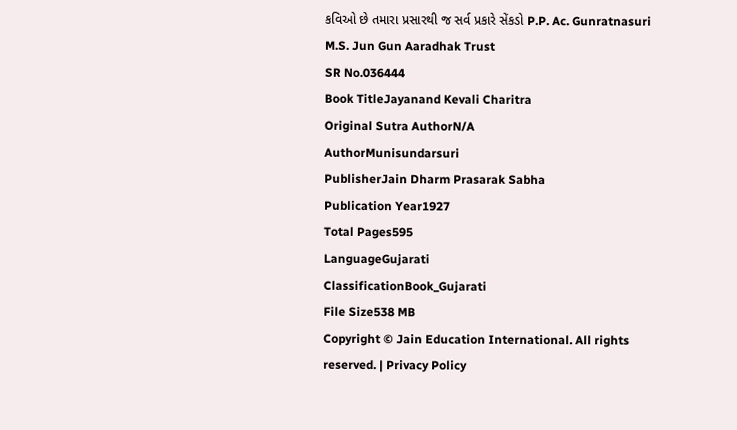કવિઓ છે તમારા પ્રસારથી જ સર્વ પ્રકારે સેંકડો P.P. Ac. Gunratnasuri M.S. Jun Gun Aaradhak Trust
SR No.036444
Book TitleJayanand Kevali Charitra
Original Sutra AuthorN/A
AuthorMunisundarsuri
PublisherJain Dharm Prasarak Sabha
Publication Year1927
Total Pages595
LanguageGujarati
ClassificationBook_Gujarati
File Size538 MB
Copyright © Jain Education International. All rights reserved. | Privacy Policy